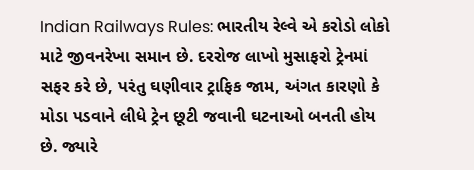Indian Railways Rules: ભારતીય રેલ્વે એ કરોડો લોકો માટે જીવનરેખા સમાન છે. દરરોજ લાખો મુસાફરો ટ્રેનમાં સફર કરે છે, પરંતુ ઘણીવાર ટ્રાફિક જામ, અંગત કારણો કે મોડા પડવાને લીધે ટ્રેન છૂટી જવાની ઘટનાઓ બનતી હોય છે. જ્યારે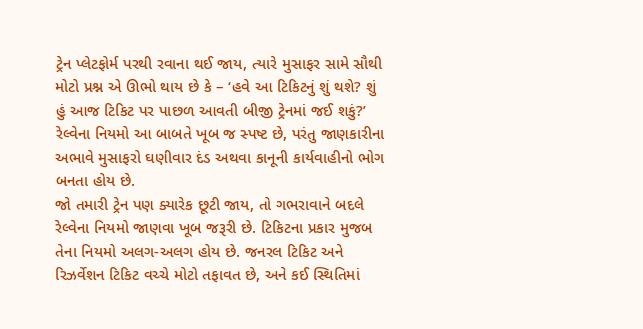ટ્રેન પ્લેટફોર્મ પરથી રવાના થઈ જાય, ત્યારે મુસાફર સામે સૌથી મોટો પ્રશ્ન એ ઊભો થાય છે કે – ‘હવે આ ટિકિટનું શું થશે? શું હું આજ ટિકિટ પર પાછળ આવતી બીજી ટ્રેનમાં જઈ શકું?’ રેલ્વેના નિયમો આ બાબતે ખૂબ જ સ્પષ્ટ છે, પરંતુ જાણકારીના અભાવે મુસાફરો ઘણીવાર દંડ અથવા કાનૂની કાર્યવાહીનો ભોગ બનતા હોય છે.
જો તમારી ટ્રેન પણ ક્યારેક છૂટી જાય, તો ગભરાવાને બદલે રેલ્વેના નિયમો જાણવા ખૂબ જરૂરી છે. ટિકિટના પ્રકાર મુજબ તેના નિયમો અલગ-અલગ હોય છે. જનરલ ટિકિટ અને રિઝર્વેશન ટિકિટ વચ્ચે મોટો તફાવત છે, અને કઈ સ્થિતિમાં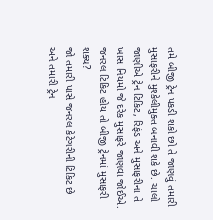તમે બીજી ટ્રેન પકડી શકો છો તે જાણવું તમારી મુસાફરીને મુશ્કેલીમુક્ત બનાવી શકે છે. ચાલો જાણીએ ટ્રેન ટિકિટ, રિફંડ અને મુસાફરીના તે ખાસ નિયમો જે દરેક મુસાફરે જાણવા જોઈએ.
જનરલ ટિકિટ હોય તો બીજી ટ્રેનમાં મુસાફરી શક્ય?
જો તમારી પાસે જનરલ કેટેગરીની ટિકિટ છે અને તમારી ટ્રેન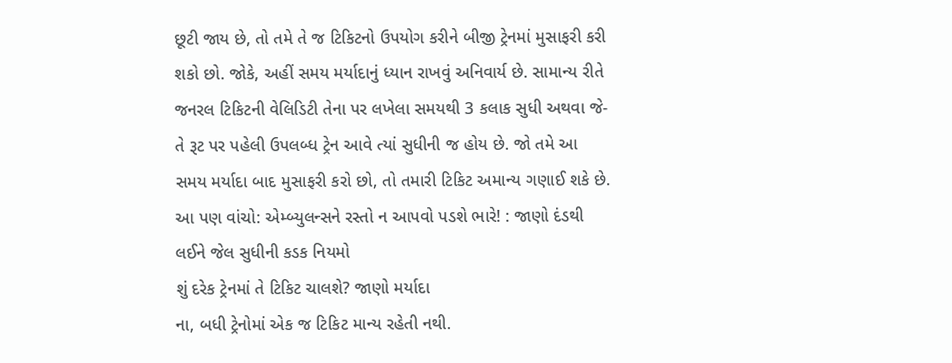છૂટી જાય છે, તો તમે તે જ ટિકિટનો ઉપયોગ કરીને બીજી ટ્રેનમાં મુસાફરી કરી શકો છો. જોકે, અહીં સમય મર્યાદાનું ધ્યાન રાખવું અનિવાર્ય છે. સામાન્ય રીતે જનરલ ટિકિટની વેલિડિટી તેના પર લખેલા સમયથી 3 કલાક સુધી અથવા જે-તે રૂટ પર પહેલી ઉપલબ્ધ ટ્રેન આવે ત્યાં સુધીની જ હોય છે. જો તમે આ સમય મર્યાદા બાદ મુસાફરી કરો છો, તો તમારી ટિકિટ અમાન્ય ગણાઈ શકે છે.
આ પણ વાંચો: એમ્બ્યુલન્સને રસ્તો ન આપવો પડશે ભારે! : જાણો દંડથી લઈને જેલ સુધીની કડક નિયમો
શું દરેક ટ્રેનમાં તે ટિકિટ ચાલશે? જાણો મર્યાદા
ના, બધી ટ્રેનોમાં એક જ ટિકિટ માન્ય રહેતી નથી.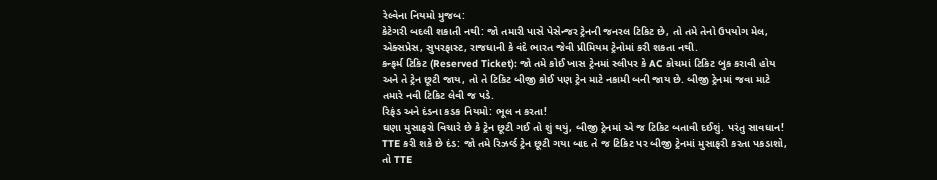રેલ્વેના નિયમો મુજબ:
કેટેગરી બદલી શકાતી નથી: જો તમારી પાસે પેસેન્જર ટ્રેનની જનરલ ટિકિટ છે, તો તમે તેનો ઉપયોગ મેલ, એક્સપ્રેસ, સુપરફાસ્ટ, રાજધાની કે વંદે ભારત જેવી પ્રીમિયમ ટ્રેનોમાં કરી શકતા નથી.
કન્ફર્મ ટિકિટ (Reserved Ticket): જો તમે કોઈ ખાસ ટ્રેનમાં સ્લીપર કે AC કોચમાં ટિકિટ બુક કરાવી હોય અને તે ટ્રેન છૂટી જાય, તો તે ટિકિટ બીજી કોઈ પણ ટ્રેન માટે નકામી બની જાય છે. બીજી ટ્રેનમાં જવા માટે તમારે નવી ટિકિટ લેવી જ પડે.
રિફંડ અને દંડના કડક નિયમો: ભૂલ ન કરતા!
ઘણા મુસાફરો વિચારે છે કે ટ્રેન છૂટી ગઈ તો શું થયું, બીજી ટ્રેનમાં એ જ ટિકિટ બતાવી દઈશું. પરંતુ સાવધાન!
TTE કરી શકે છે દંડ: જો તમે રિઝર્વ્ડ ટ્રેન છૂટી ગયા બાદ તે જ ટિકિટ પર બીજી ટ્રેનમાં મુસાફરી કરતા પકડાશો, તો TTE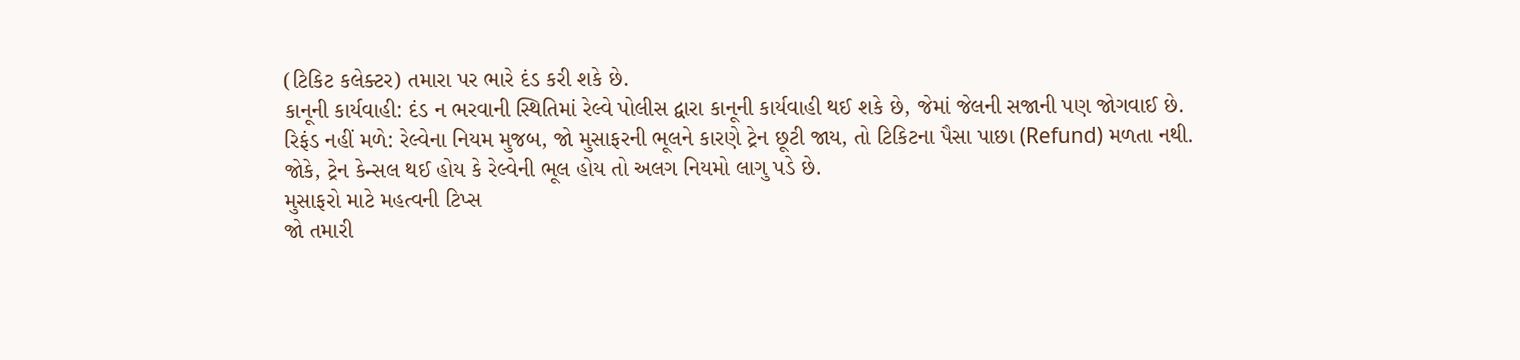(ટિકિટ કલેક્ટર) તમારા પર ભારે દંડ કરી શકે છે.
કાનૂની કાર્યવાહી: દંડ ન ભરવાની સ્થિતિમાં રેલ્વે પોલીસ દ્વારા કાનૂની કાર્યવાહી થઈ શકે છે, જેમાં જેલની સજાની પણ જોગવાઈ છે.
રિફંડ નહીં મળે: રેલ્વેના નિયમ મુજબ, જો મુસાફરની ભૂલને કારણે ટ્રેન છૂટી જાય, તો ટિકિટના પૈસા પાછા (Refund) મળતા નથી. જોકે, ટ્રેન કેન્સલ થઈ હોય કે રેલ્વેની ભૂલ હોય તો અલગ નિયમો લાગુ પડે છે.
મુસાફરો માટે મહત્વની ટિપ્સ
જો તમારી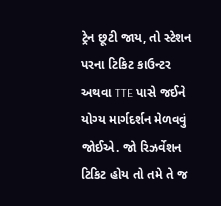ટ્રેન છૂટી જાય, તો સ્ટેશન પરના ટિકિટ કાઉન્ટર અથવા TTE પાસે જઈને યોગ્ય માર્ગદર્શન મેળવવું જોઈએ. જો રિઝર્વેશન ટિકિટ હોય તો તમે તે જ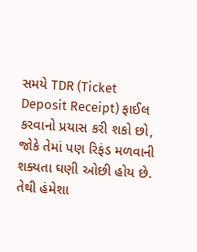સમયે TDR (Ticket Deposit Receipt) ફાઈલ કરવાનો પ્રયાસ કરી શકો છો, જોકે તેમાં પણ રિફંડ મળવાની શક્યતા ઘણી ઓછી હોય છે. તેથી હંમેશા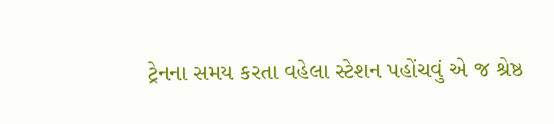ટ્રેનના સમય કરતા વહેલા સ્ટેશન પહોંચવું એ જ શ્રેષ્ઠ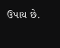ઉપાય છે.